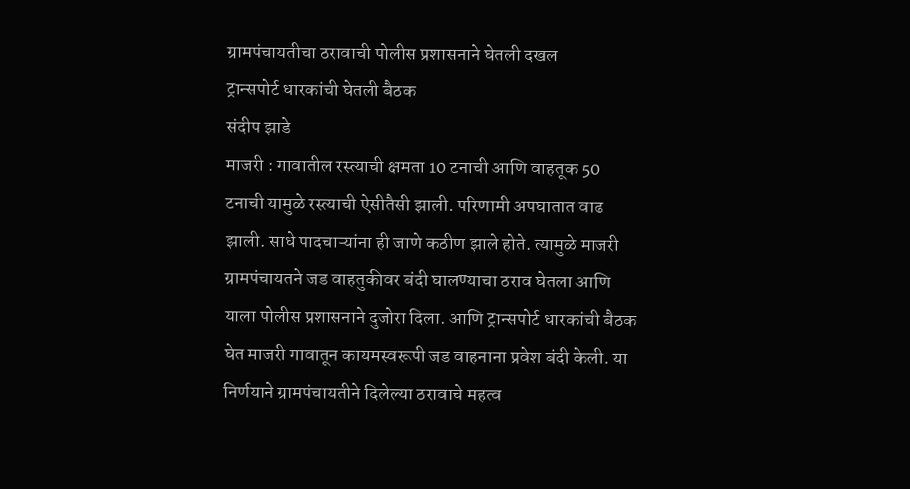ग्रामपंचायतीचा ठरावाची पोलीस प्रशासनाने घेतली दखल
ट्रान्सपोर्ट धारकांची घेतली बैठक
संदीप झाडे
माजरी : गावातील रस्त्याची क्षमता 10 टनाची आणि वाहतूक 50 टनाची यामुळे रस्त्याची ऐसीतैसी झाली. परिणामी अपघातात वाढ झाली. साधे पादचाऱ्यांना ही जाणे कठीण झाले होते. त्यामुळे माजरी ग्रामपंचायतने जड वाहतुकीवर बंदी घालण्याचा ठराव घेतला आणि याला पोलीस प्रशासनाने दुजोरा दिला. आणि ट्रान्सपोर्ट धारकांची बैठक घेत माजरी गावातून कायमस्वरूपी जड वाहनाना प्रवेश बंदी केली. या निर्णयाने ग्रामपंचायतीने दिलेल्या ठरावाचे महत्व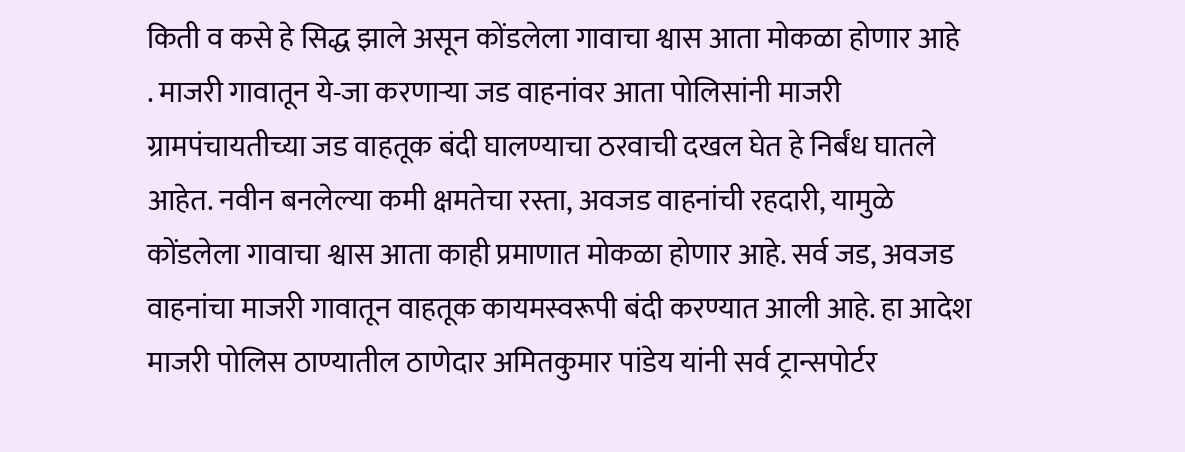किती व कसे हे सिद्ध झाले असून कोंडलेला गावाचा श्वास आता मोकळा होणार आहे
. माजरी गावातून ये-जा करणाऱ्या जड वाहनांवर आता पोलिसांनी माजरी ग्रामपंचायतीच्या जड वाहतूक बंदी घालण्याचा ठरवाची दखल घेत हे निर्बंध घातले आहेत. नवीन बनलेल्या कमी क्षमतेचा रस्ता, अवजड वाहनांची रहदारी, यामुळे कोंडलेला गावाचा श्वास आता काही प्रमाणात मोकळा होणार आहे. सर्व जड, अवजड वाहनांचा माजरी गावातून वाहतूक कायमस्वरूपी बंदी करण्यात आली आहे. हा आदेश माजरी पोलिस ठाण्यातील ठाणेदार अमितकुमार पांडेय यांनी सर्व ट्रान्सपोर्टर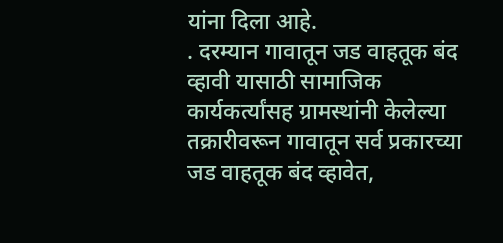यांना दिला आहे.
. दरम्यान गावातून जड वाहतूक बंद व्हावी यासाठी सामाजिक कार्यकर्त्यांसह ग्रामस्थांनी केलेल्या तक्रारीवरून गावातून सर्व प्रकारच्या जड वाहतूक बंद व्हावेत,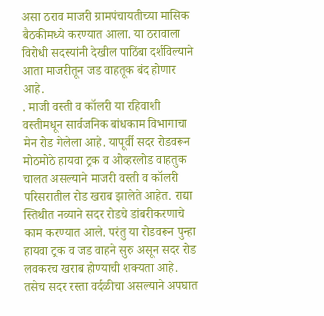असा ठराव माजरी ग्रामपंचायतीच्या मासिक बैठकीमध्ये करण्यात आला. या ठरावाला विरोधी सदस्यांनी देखील पाठिंबा दर्शविल्याने आता माजरीतून जड वाहतूक बंद होणार आहे.
. माजी वस्ती व कॉलरी या रहिवाशी वस्तीमधून सार्वजनिक बांधकाम विभागाचा मेन रोड गेलेला आहे. यापूर्वी सदर रोडवरून मोठमोठे हायवा ट्रक व ओव्हरलोड वाहतुक चालत असल्याने माजरी वस्ती व कॉलरी परिसरातील रोड खराब झालेते आहेत. राद्या स्तिथीत नव्याने सदर रोडचे डांबरीकरणाचे काम करण्यात आले. परंतु या रोडवरून पुन्हा हायवा ट्रक व जड वाहने सुरु असून सदर रोड लवकरच खराब होण्याची शक्यता आहे. तसेच सदर रस्ता वर्दळीचा असल्याने अपघात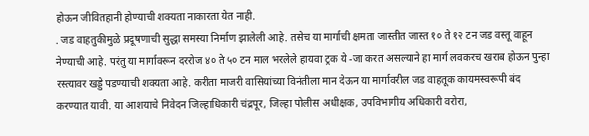होऊन जीवितहानी होण्याची शक्यता नाकारता येत नाही.
. जड वाहतुकीमुळे प्रदूषणाची सुद्धा समस्या निर्माण झालेली आहे. तसेच या मार्गाची क्षमता जास्तीत जास्त १० ते १२ टन जड वस्तू वाहून नेण्याची आहे. परंतु या मार्गावरून दररोज ४० ते ५० टन माल भरलेले हायवा ट्रक ये -जा करत असल्याने हा मार्ग लवकरच खराब होऊन पुन्हा रस्त्यावर खड्डे पडण्याची शक्यता आहे. करीता माजरी वासियांच्या विनंतीला मान देऊन या मार्गावरील जड वाहतूक कायमस्वरूपी बंद करण्यात यावी. या आशयाचे निवेदन जिल्हाधिकारी चंद्रपूर, जिल्हा पोलीस अधीक्षक, उपविभागीय अधिकारी वरोरा,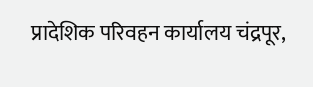प्रादेशिक परिवहन कार्यालय चंद्रपूर,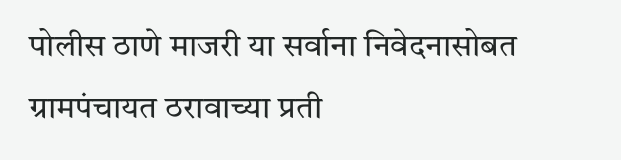पोलीस ठाणे माजरी या सर्वाना निवेदनासोबत ग्रामपंचायत ठरावाच्या प्रती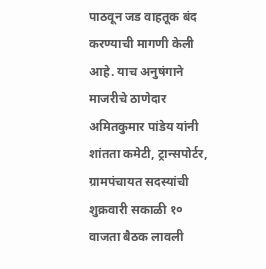पाठवून जड वाहतूक बंद करण्याची मागणी केली आहे. याच अनुषंगाने माजरीचे ठाणेदार अमितकुमार पांडेय यांनी शांतता कमेटी, ट्रान्सपोर्टर, ग्रामपंचायत सदस्यांची शुक्रवारी सकाळी १० वाजता बैठक लावली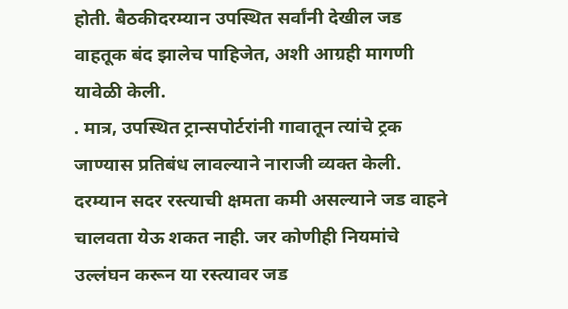होती. बैठकीदरम्यान उपस्थित सर्वांनी देखील जड वाहतूक बंद झालेच पाहिजेत, अशी आग्रही मागणी यावेळी केली.
. मात्र, उपस्थित ट्रान्सपोर्टरांनी गावातून त्यांचे ट्रक जाण्यास प्रतिबंध लावल्याने नाराजी व्यक्त केली. दरम्यान सदर रस्त्याची क्षमता कमी असल्याने जड वाहने चालवता येऊ शकत नाही. जर कोणीही नियमांचे उल्लंघन करून या रस्त्यावर जड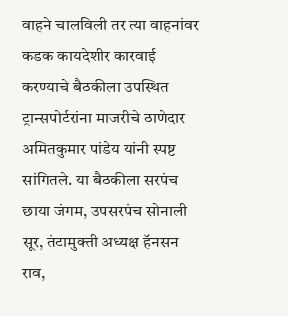वाहने चालविली तर त्या वाहनांवर कडक कायदेशीर कारवाई करण्याचे बैठकीला उपस्थित ट्रान्सपोर्टरांना माजरीचे ठाणेदार अमितकुमार पांडेय यांनी स्पष्ट सांगितले. या बैठकीला सरपंच छाया जंगम, उपसरपंच सोनाली सूर, तंटामुक्ती अध्यक्ष हॅनसन राव,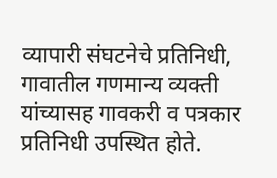व्यापारी संघटनेचे प्रतिनिधी, गावातील गणमान्य व्यक्ती यांच्यासह गावकरी व पत्रकार प्रतिनिधी उपस्थित होते.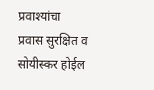प्रवाश्यांचा प्रवास सुरक्षित व सोयीस्कर होईल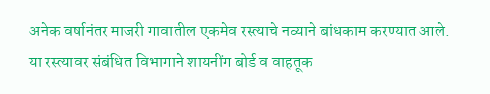अनेक वर्षानंतर माजरी गावातील एकमेव रस्त्याचे नव्याने बांधकाम करण्यात आले. या रस्त्यावर संबंधित विभागाने शायनींग बोर्ड व वाहतूक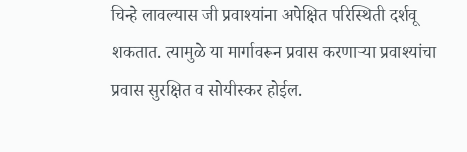चिन्हे लावल्यास जी प्रवाश्यांना अपेक्षित परिस्थिती दर्शवू शकतात. त्यामुळे या मार्गावरून प्रवास करणाऱ्या प्रवाश्यांचा प्रवास सुरक्षित व सोयीस्कर होईल.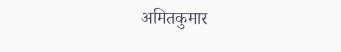अमितकुमार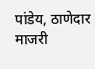पांडेय, ठाणेदार माजरी